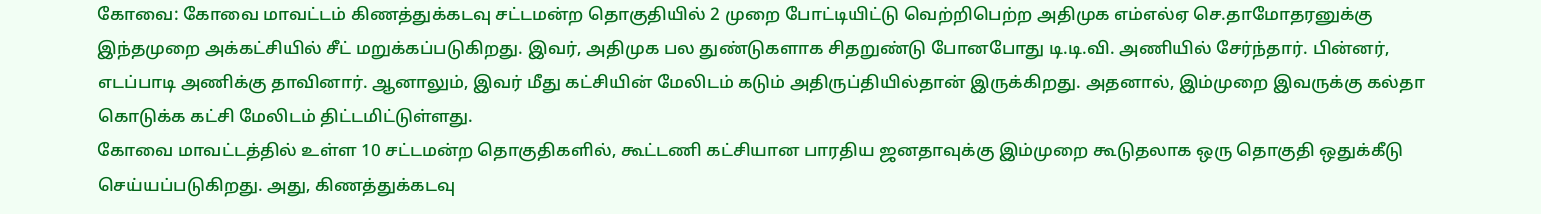கோவை: கோவை மாவட்டம் கிணத்துக்கடவு சட்டமன்ற தொகுதியில் 2 முறை போட்டியிட்டு வெற்றிபெற்ற அதிமுக எம்எல்ஏ செ.தாமோதரனுக்கு இந்தமுறை அக்கட்சியில் சீட் மறுக்கப்படுகிறது. இவர், அதிமுக பல துண்டுகளாக சிதறுண்டு போனபோது டி.டி.வி. அணியில் சேர்ந்தார். பின்னர், எடப்பாடி அணிக்கு தாவினார். ஆனாலும், இவர் மீது கட்சியின் மேலிடம் கடும் அதிருப்தியில்தான் இருக்கிறது. அதனால், இம்முறை இவருக்கு கல்தா கொடுக்க கட்சி மேலிடம் திட்டமிட்டுள்ளது.
கோவை மாவட்டத்தில் உள்ள 10 சட்டமன்ற தொகுதிகளில், கூட்டணி கட்சியான பாரதிய ஜனதாவுக்கு இம்முறை கூடுதலாக ஒரு தொகுதி ஒதுக்கீடு செய்யப்படுகிறது. அது, கிணத்துக்கடவு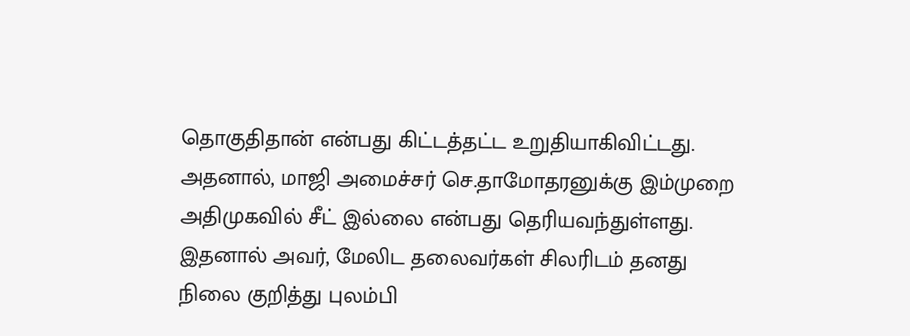தொகுதிதான் என்பது கிட்டத்தட்ட உறுதியாகிவிட்டது. அதனால், மாஜி அமைச்சர் செ.தாமோதரனுக்கு இம்முறை அதிமுகவில் சீட் இல்லை என்பது தெரியவந்துள்ளது. இதனால் அவர், மேலிட தலைவர்கள் சிலரிடம் தனது நிலை குறித்து புலம்பி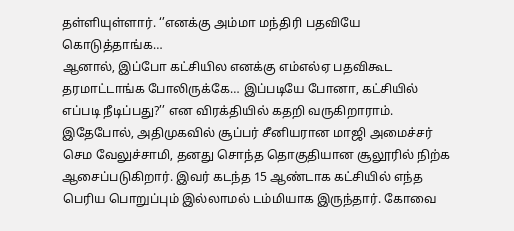தள்ளியுள்ளார். ‘’எனக்கு அம்மா மந்திரி பதவியே கொடுத்தாங்க…
ஆனால், இப்போ கட்சியில எனக்கு எம்எல்ஏ பதவிகூட தரமாட்டாங்க போலிருக்கே… இப்படியே போனா, கட்சியில் எப்படி நீடிப்பது?’’ என விரக்தியில் கதறி வருகிறாராம். இதேபோல், அதிமுகவில் சூப்பர் சீனியரான மாஜி அமைச்சர் செம வேலுச்சாமி, தனது சொந்த தொகுதியான சூலூரில் நிற்க ஆசைப்படுகிறார். இவர் கடந்த 15 ஆண்டாக கட்சியில் எந்த பெரிய பொறுப்பும் இல்லாமல் டம்மியாக இருந்தார். கோவை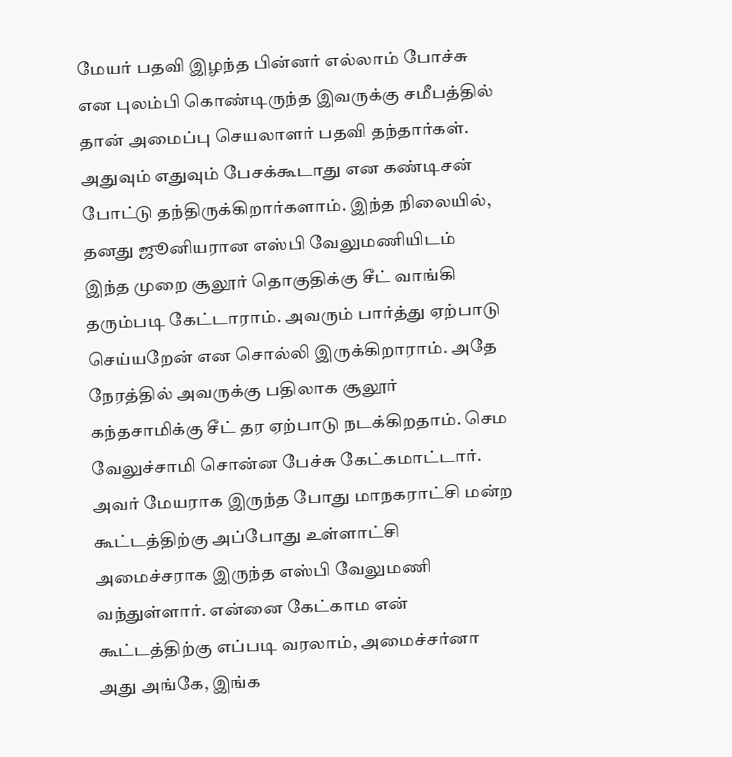மேயர் பதவி இழந்த பின்னர் எல்லாம் போச்சு என புலம்பி கொண்டிருந்த இவருக்கு சமீபத்தில் தான் அமைப்பு செயலாளர் பதவி தந்தார்கள்.
அதுவும் எதுவும் பேசக்கூடாது என கண்டிசன் போட்டு தந்திருக்கிறார்களாம். இந்த நிலையில், தனது ஜூனியரான எஸ்பி வேலுமணியிடம் இந்த முறை சூலூர் தொகுதிக்கு சீட் வாங்கி தரும்படி கேட்டாராம். அவரும் பார்த்து ஏற்பாடு செய்யறேன் என சொல்லி இருக்கிறாராம். அதே நேரத்தில் அவருக்கு பதிலாக சூலூர் கந்தசாமிக்கு சீட் தர ஏற்பாடு நடக்கிறதாம். செம வேலுச்சாமி சொன்ன பேச்சு கேட்கமாட்டார்.
அவர் மேயராக இருந்த போது மாநகராட்சி மன்ற கூட்டத்திற்கு அப்போது உள்ளாட்சி அமைச்சராக இருந்த எஸ்பி வேலுமணி வந்துள்ளார். என்னை கேட்காம என் கூட்டத்திற்கு எப்படி வரலாம், அமைச்சர்னா அது அங்கே, இங்க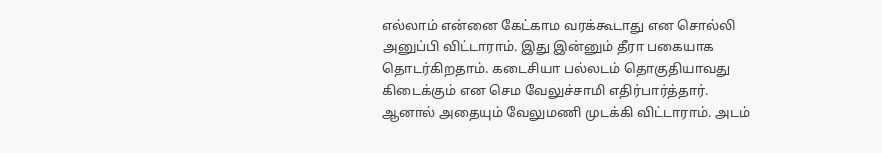எல்லாம் என்னை கேட்காம வரக்கூடாது என சொல்லி அனுப்பி விட்டாராம். இது இன்னும் தீரா பகையாக தொடர்கிறதாம். கடைசியா பல்லடம் தொகுதியாவது கிடைக்கும் என செம வேலுச்சாமி எதிர்பார்த்தார்.
ஆனால் அதையும் வேலுமணி முடக்கி விட்டாராம். அடம்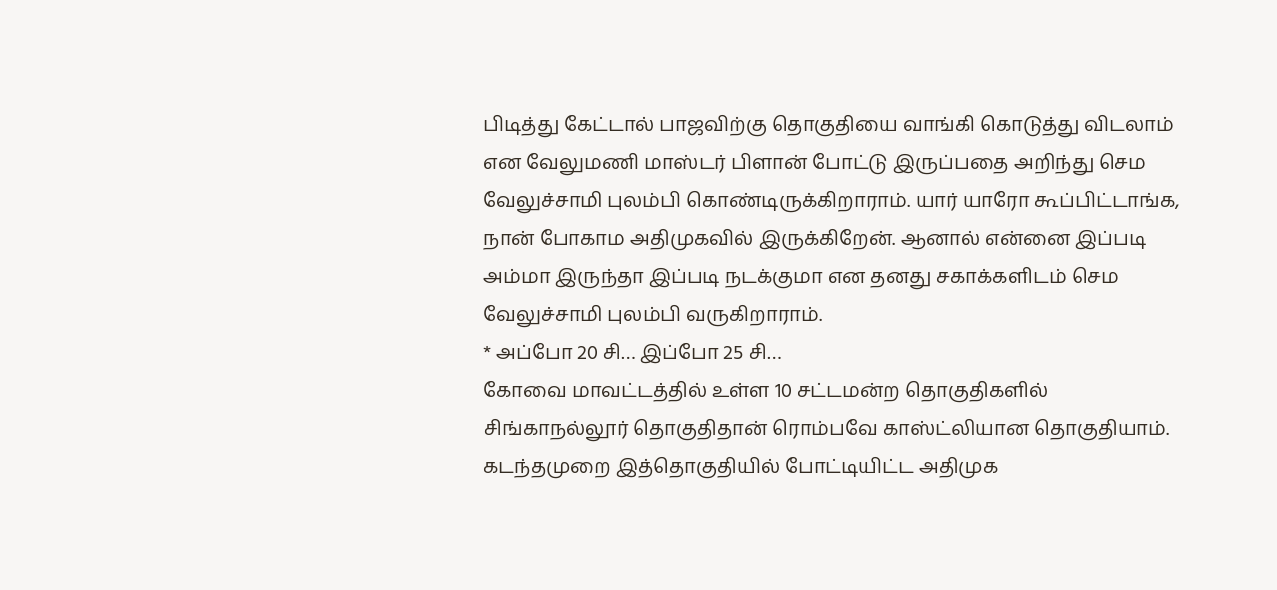பிடித்து கேட்டால் பாஜவிற்கு தொகுதியை வாங்கி கொடுத்து விடலாம் என வேலுமணி மாஸ்டர் பிளான் போட்டு இருப்பதை அறிந்து செம வேலுச்சாமி புலம்பி கொண்டிருக்கிறாராம். யார் யாரோ கூப்பிட்டாங்க, நான் போகாம அதிமுகவில் இருக்கிறேன். ஆனால் என்னை இப்படி அம்மா இருந்தா இப்படி நடக்குமா என தனது சகாக்களிடம் செம வேலுச்சாமி புலம்பி வருகிறாராம்.
* அப்போ 20 சி… இப்போ 25 சி…
கோவை மாவட்டத்தில் உள்ள 10 சட்டமன்ற தொகுதிகளில் சிங்காநல்லூர் தொகுதிதான் ரொம்பவே காஸ்ட்லியான தொகுதியாம். கடந்தமுறை இத்தொகுதியில் போட்டியிட்ட அதிமுக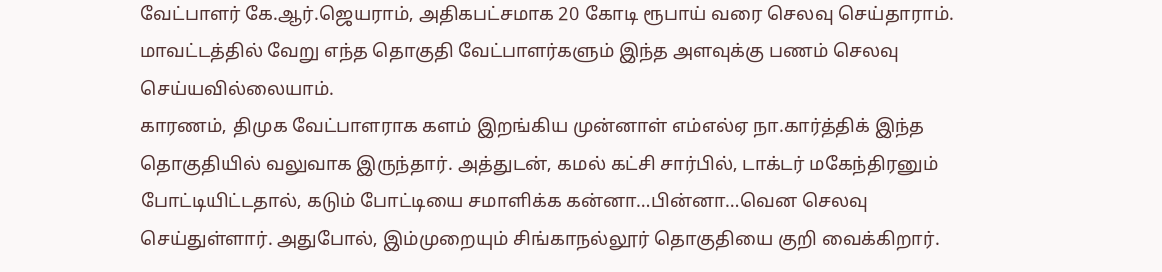வேட்பாளர் கே.ஆர்.ஜெயராம், அதிகபட்சமாக 20 கோடி ரூபாய் வரை செலவு செய்தாராம். மாவட்டத்தில் வேறு எந்த தொகுதி வேட்பாளர்களும் இந்த அளவுக்கு பணம் செலவு செய்யவில்லையாம்.
காரணம், திமுக வேட்பாளராக களம் இறங்கிய முன்னாள் எம்எல்ஏ நா.கார்த்திக் இந்த தொகுதியில் வலுவாக இருந்தார். அத்துடன், கமல் கட்சி சார்பில், டாக்டர் மகேந்திரனும் போட்டியிட்டதால், கடும் போட்டியை சமாளிக்க கன்னா…பின்னா…வென செலவு செய்துள்ளார். அதுபோல், இம்முறையும் சிங்காநல்லூர் தொகுதியை குறி வைக்கிறார்.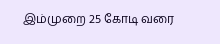இம்முறை 25 கோடி வரை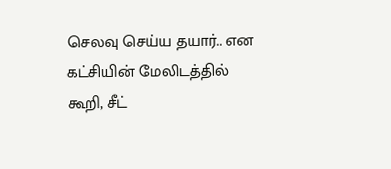செலவு செய்ய தயார்.. என கட்சியின் மேலிடத்தில் கூறி, சீட்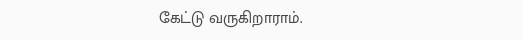கேட்டு வருகிறாராம்.